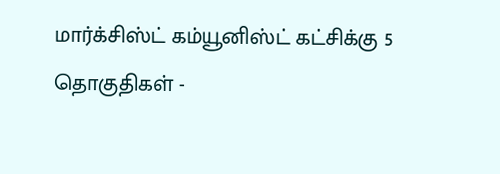மார்க்சிஸ்ட் கம்யூனிஸ்ட் கட்சிக்கு 5 தொகுதிகள் -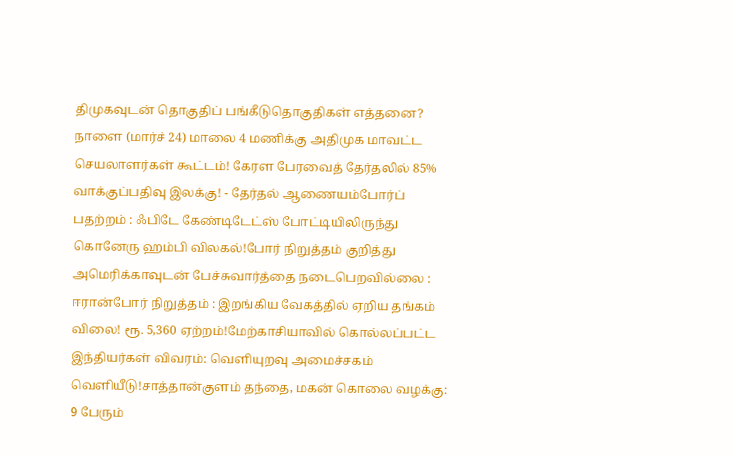திமுகவுடன் தொகுதிப் பங்கீடுதொகுதிகள் எத்தனை? நாளை (மார்ச் 24) மாலை 4 மணிக்கு அதிமுக மாவட்ட செயலாளர்கள் கூட்டம்! கேரள பேரவைத் தேர்தலில் 85% வாக்குப்பதிவு இலக்கு! - தேர்தல் ஆணையம்போர்ப் பதற்றம் : ஃபிடே கேண்டிடேட்ஸ் போட்டியிலிருந்து கொனேரு ஹம்பி விலகல்!போர் நிறுத்தம் குறித்து அமெரிக்காவுடன் பேச்சுவார்த்தை நடைபெறவில்லை : ஈரான்போர் நிறுத்தம் : இறங்கிய வேகத்தில் ஏறிய தங்கம் விலை! ரூ. 5,360 ஏற்றம்!மேற்காசியாவில் கொல்லப்பட்ட இந்தியர்கள் விவரம்: வெளியுறவு அமைச்சகம் வெளியீடு!சாத்தான்குளம் தந்தை, மகன் கொலை வழக்கு: 9 பேரும்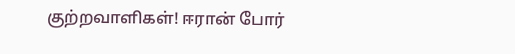குற்றவாளிகள்! ஈரான் போர்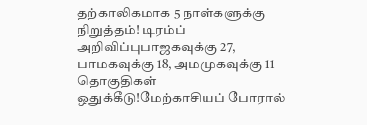தற்காலிகமாக 5 நாள்களுக்கு நிறுத்தம்! டிரம்ப் அறிவிப்புபாஜகவுக்கு 27, பாமகவுக்கு 18, அமமுகவுக்கு 11 தொகுதிகள் ஒதுக்கீடு!மேற்காசியப் போரால்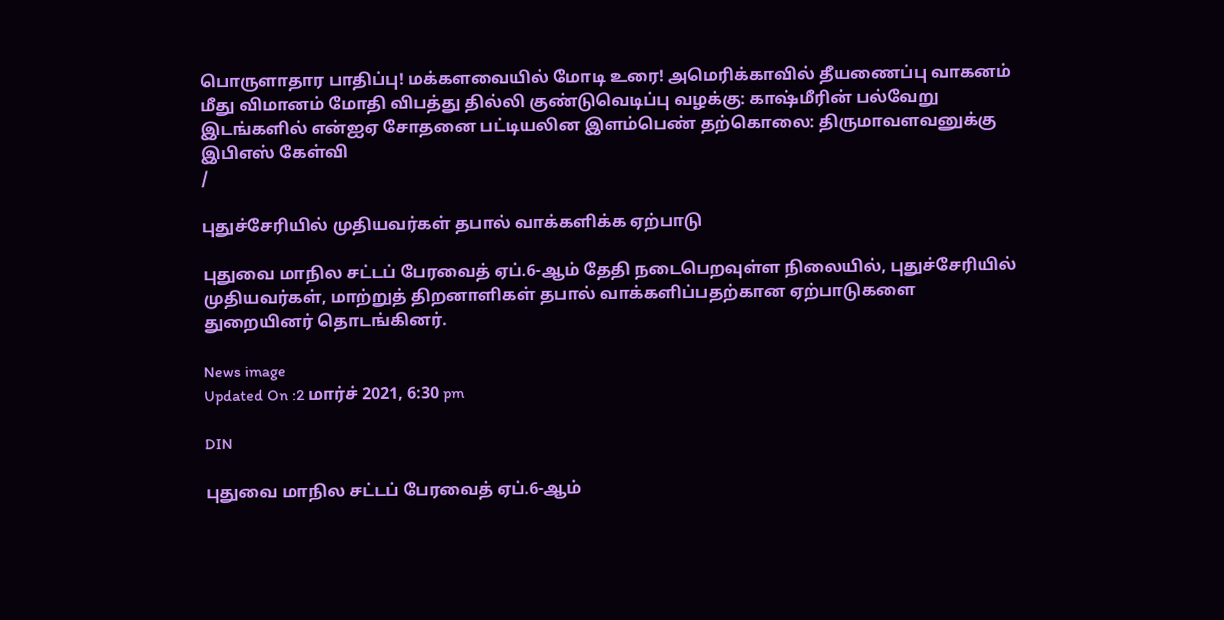பொருளாதார பாதிப்பு! மக்களவையில் மோடி உரை! அமெரிக்காவில் தீயணைப்பு வாகனம் மீது விமானம் மோதி விபத்து தில்லி குண்டுவெடிப்பு வழக்கு: காஷ்மீரின் பல்வேறு இடங்களில் என்ஐஏ சோதனை பட்டியலின இளம்பெண் தற்கொலை: திருமாவளவனுக்கு இபிஎஸ் கேள்வி
/

புதுச்சேரியில் முதியவர்கள் தபால் வாக்களிக்க ஏற்பாடு

புதுவை மாநில சட்டப் பேரவைத் ஏப்.6-ஆம் தேதி நடைபெறவுள்ள நிலையில், புதுச்சேரியில் முதியவர்கள், மாற்றுத் திறனாளிகள் தபால் வாக்களிப்பதற்கான ஏற்பாடுகளை துறையினர் தொடங்கினர்.

News image
Updated On :2 மார்ச் 2021, 6:30 pm

DIN

புதுவை மாநில சட்டப் பேரவைத் ஏப்.6-ஆம்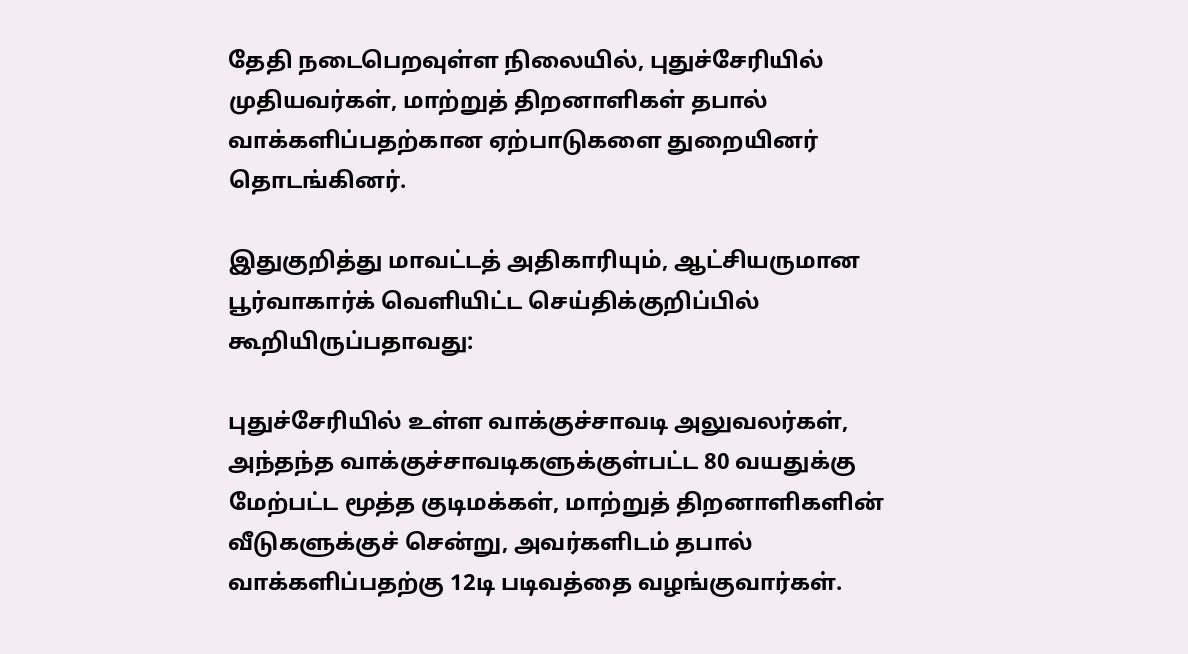தேதி நடைபெறவுள்ள நிலையில், புதுச்சேரியில் முதியவர்கள், மாற்றுத் திறனாளிகள் தபால் வாக்களிப்பதற்கான ஏற்பாடுகளை துறையினர் தொடங்கினர்.

இதுகுறித்து மாவட்டத் அதிகாரியும், ஆட்சியருமான பூர்வாகார்க் வெளியிட்ட செய்திக்குறிப்பில் கூறியிருப்பதாவது:

புதுச்சேரியில் உள்ள வாக்குச்சாவடி அலுவலர்கள், அந்தந்த வாக்குச்சாவடிகளுக்குள்பட்ட 80 வயதுக்கு மேற்பட்ட மூத்த குடிமக்கள், மாற்றுத் திறனாளிகளின் வீடுகளுக்குச் சென்று, அவர்களிடம் தபால் வாக்களிப்பதற்கு 12டி படிவத்தை வழங்குவார்கள்.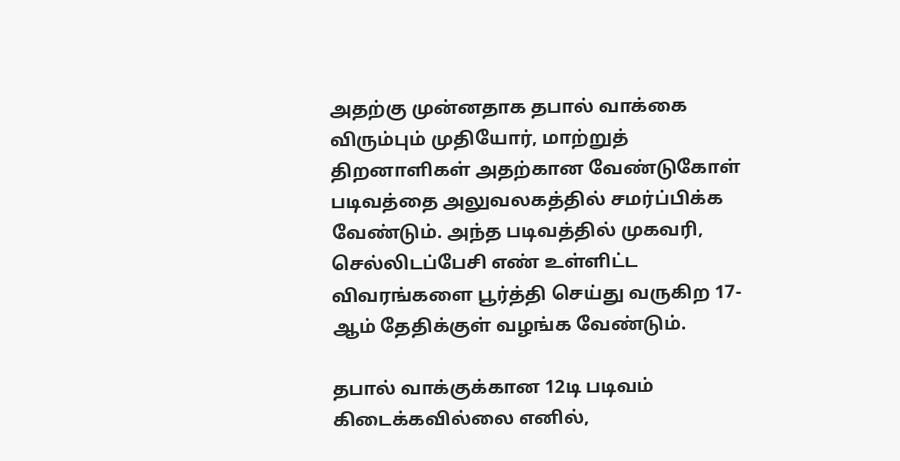அதற்கு முன்னதாக தபால் வாக்கை விரும்பும் முதியோர், மாற்றுத் திறனாளிகள் அதற்கான வேண்டுகோள் படிவத்தை அலுவலகத்தில் சமர்ப்பிக்க வேண்டும். அந்த படிவத்தில் முகவரி, செல்லிடப்பேசி எண் உள்ளிட்ட விவரங்களை பூர்த்தி செய்து வருகிற 17-ஆம் தேதிக்குள் வழங்க வேண்டும்.

தபால் வாக்குக்கான 12டி படிவம் கிடைக்கவில்லை எனில்,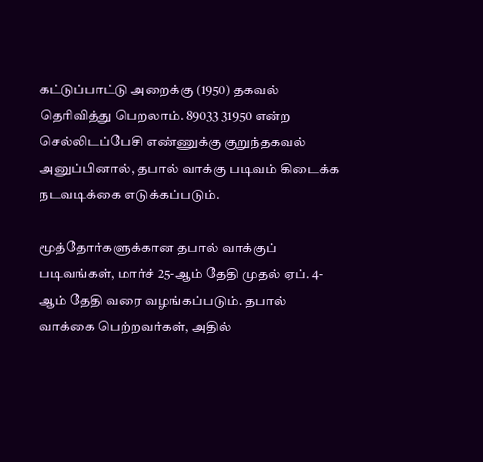கட்டுப்பாட்டு அறைக்கு (1950) தகவல் தெரிவித்து பெறலாம். 89033 31950 என்ற செல்லிடப்பேசி எண்ணுக்கு குறுந்தகவல் அனுப்பினால், தபால் வாக்கு படிவம் கிடைக்க நடவடிக்கை எடுக்கப்படும்.

மூத்தோர்களுக்கான தபால் வாக்குப் படிவங்கள், மார்ச் 25-ஆம் தேதி முதல் ஏப். 4-ஆம் தேதி வரை வழங்கப்படும். தபால் வாக்கை பெற்றவர்கள், அதில்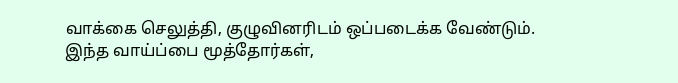வாக்கை செலுத்தி, குழுவினரிடம் ஒப்படைக்க வேண்டும். இந்த வாய்ப்பை மூத்தோர்கள்,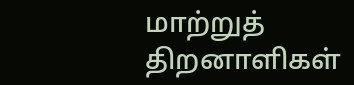மாற்றுத் திறனாளிகள்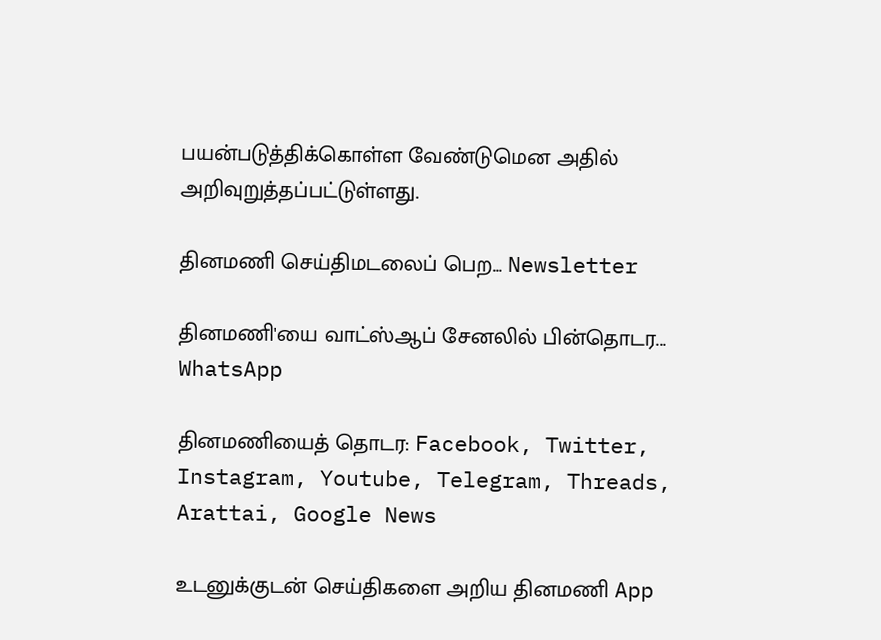பயன்படுத்திக்கொள்ள வேண்டுமென அதில் அறிவுறுத்தப்பட்டுள்ளது.

தினமணி செய்திமடலைப் பெற... Newsletter

தினமணி'யை வாட்ஸ்ஆப் சேனலில் பின்தொடர... WhatsApp

தினமணியைத் தொடர: Facebook, Twitter, Instagram, Youtube, Telegram, Threads, Arattai, Google News

உடனுக்குடன் செய்திகளை அறிய தினமணி App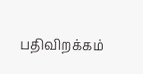பதிவிறக்கம்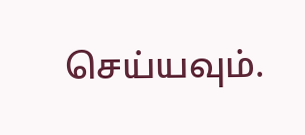செய்யவும்.